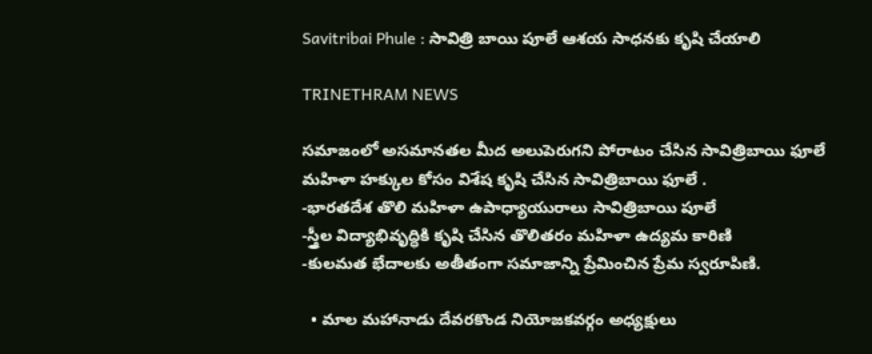Savitribai Phule : సావిత్రి బాయి పూలే ఆశయ సాధనకు కృషి చేయాలి

TRINETHRAM NEWS

సమాజంలో అసమానతల మీద అలుపెరుగని పోరాటం చేసిన సావిత్రిబాయి ఫూలే
మహిళా హక్కుల కోసం విశేష కృషి చేసిన సావిత్రిబాయి ఫూలే .
-భారతదేశ తొలి మహిళా ఉపాధ్యాయురాలు సావిత్రిబాయి పూలే
-స్త్రీల విద్యాభివృద్ధికి కృషి చేసిన తొలితరం మహిళా ఉద్యమ కారిణి
-కులమత భేదాలకు అతీతంగా సమాజాన్ని ప్రేమించిన ప్రేమ స్వరూపిణి.

  • మాల మహానాడు దేవరకొండ నియోజకవర్గం అధ్యక్షులు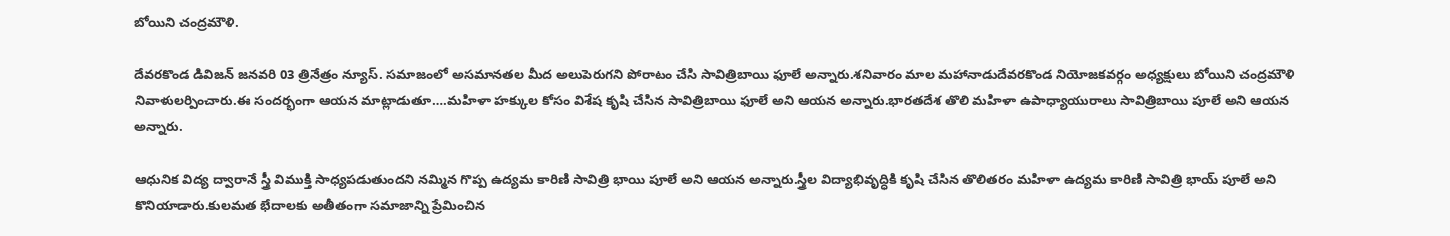బోయిని చంద్రమౌళి.

దేవరకొండ డివిజన్ జనవరి 03 త్రినేత్రం న్యూస్. సమాజంలో అసమానతల మీద అలుపెరుగని పోరాటం చేసి సావిత్రిబాయి ఫూలే అన్నారు.శనివారం మాల మహానాడుదేవరకొండ నియోజకవర్గం అధ్యక్షులు బోయిని చంద్రమౌళి నివాళులర్పించారు.ఈ సందర్భంగా ఆయన మాట్లాడుతూ….మహిళా హక్కుల కోసం విశేష కృషి చేసిన సావిత్రిబాయి ఫూలే అని ఆయన అన్నారు.భారతదేశ తొలి మహిళా ఉపాధ్యాయురాలు సావిత్రిబాయి పూలే అని ఆయన అన్నారు.

ఆధునిక విద్య ద్వారానే స్త్రీ విముక్తి సాధ్యపడుతుందని నమ్మిన గొప్ప ఉద్యమ కారిణి సావిత్రి భాయి పూలే అని ఆయన అన్నారు.స్త్రీల విద్యాభివృద్ధికి కృషి చేసిన తొలితరం మహిళా ఉద్యమ కారిణి సావిత్రి భాయ్ పూలే అని కొనియాడారు.కులమత భేదాలకు అతీతంగా సమాజాన్ని ప్రేమించిన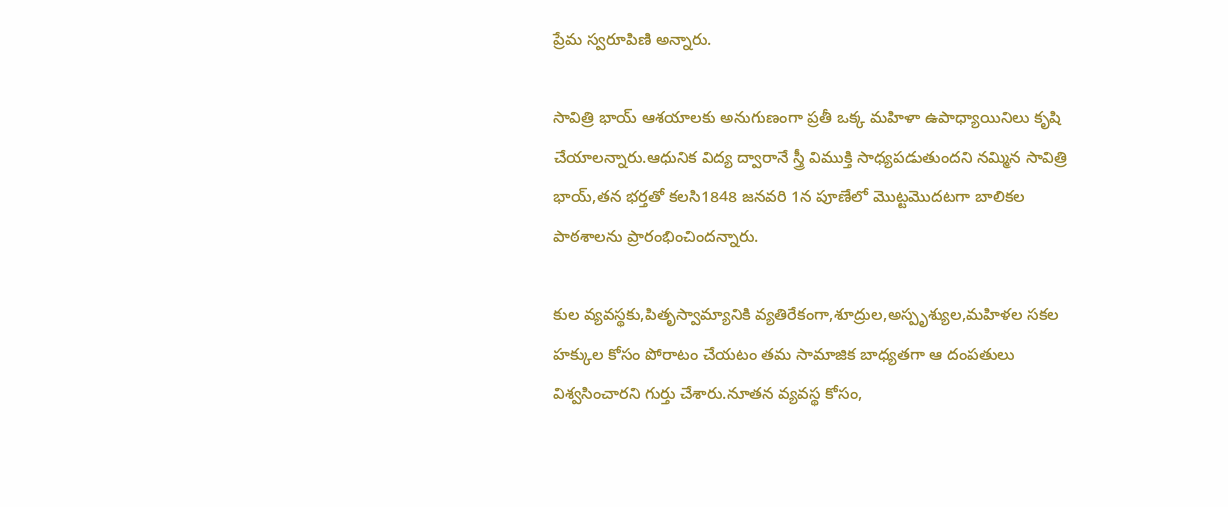ప్రేమ స్వరూపిణి అన్నారు.

సావిత్రి భాయ్ ఆశయాలకు అనుగుణంగా ప్రతీ ఒక్క మహిళా ఉపాధ్యాయినిలు కృషి చేయాలన్నారు.ఆధునిక విద్య ద్వారానే స్త్రీ విముక్తి సాధ్యపడుతుందని నమ్మిన సావిత్రి భాయ్,తన భర్తతో కలసి1848 జనవరి 1న పూణేలో మొట్టమొదటగా బాలికల పాఠశాలను ప్రారంభించిందన్నారు.

కుల వ్యవస్థకు,పితృస్వామ్యానికి వ్యతిరేకంగా,శూద్రుల,అస్పృశ్యుల,మహిళల సకల హక్కుల కోసం పోరాటం చేయటం తమ సామాజిక బాధ్యతగా ఆ దంపతులు విశ్వసించారని గుర్తు చేశారు.నూతన వ్యవస్థ కోసం,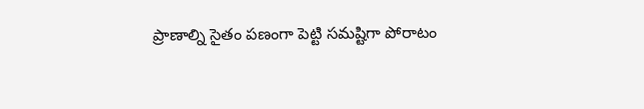ప్రాణాల్ని సైతం పణంగా పెట్టి సమష్టిగా పోరాటం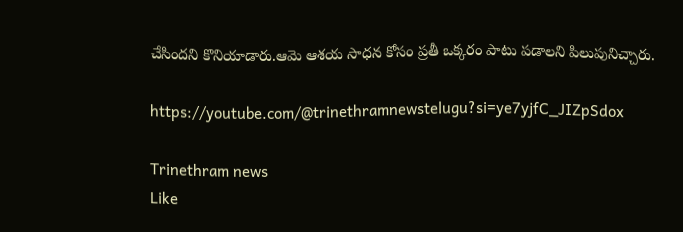చేసిందని కొనియాడారు.ఆమె ఆశయ సాధన కోసం ప్రతీ ఒక్కరం పాటు పడాలని పిలుపునిచ్చారు.

https://youtube.com/@trinethramnewstelugu?si=ye7yjfC_JIZpSdox

Trinethram news
Like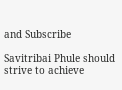and Subscribe

Savitribai Phule should strive to achieve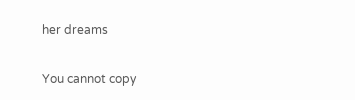her dreams

You cannot copy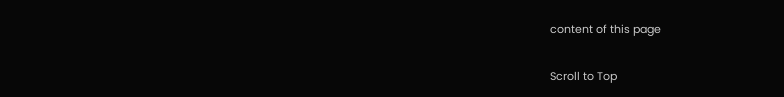content of this page

Scroll to Top